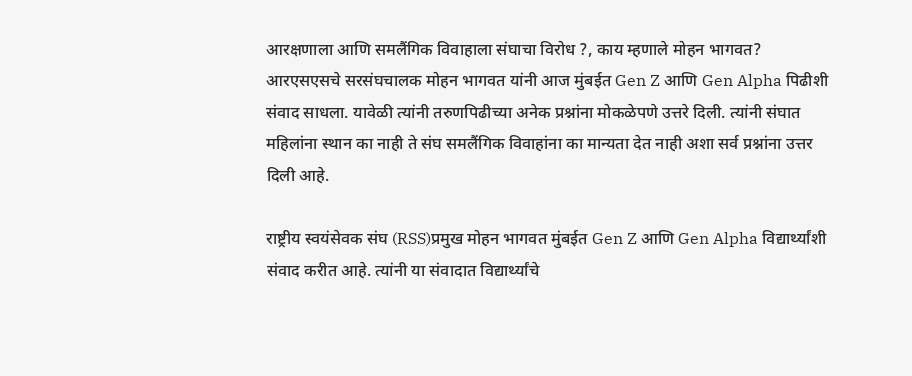आरक्षणाला आणि समलैंगिक विवाहाला संघाचा विरोध ?, काय म्हणाले मोहन भागवत?
आरएसएसचे सरसंघचालक मोहन भागवत यांनी आज मुंबईत Gen Z आणि Gen Alpha पिढीशी संवाद साधला. यावेळी त्यांनी तरुणपिढीच्या अनेक प्रश्नांना मोकळेपणे उत्तरे दिली. त्यांनी संघात महिलांना स्थान का नाही ते संघ समलैंगिक विवाहांना का मान्यता देत नाही अशा सर्व प्रश्नांना उत्तर दिली आहे.

राष्ट्रीय स्वयंसेवक संघ (RSS)प्रमुख मोहन भागवत मुंबईत Gen Z आणि Gen Alpha विद्यार्थ्यांशी संवाद करीत आहे. त्यांनी या संवादात विद्यार्थ्यांचे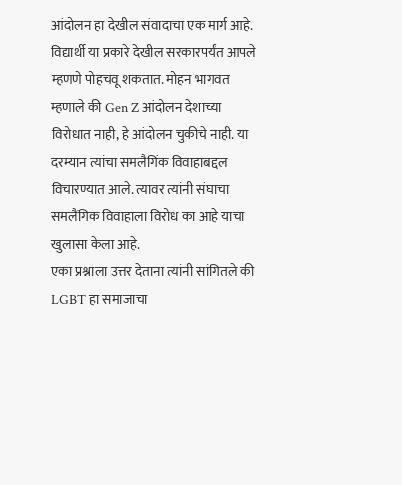आंदोलन हा देखील संवादाचा एक मार्ग आहे. विद्यार्थी या प्रकारे देखील सरकारपर्यंत आपले म्हणणे पोहचवू शकतात. मोहन भागवत म्हणाले की Gen Z आंदोलन देशाच्या विरोधात नाही, हे आंदोलन चुकीचे नाही. या दरम्यान त्यांचा समलैगिंक विवाहाबद्दल विचारण्यात आले. त्यावर त्यांनी संघाचा समलैंगिक विवाहाला विरोध का आहे याचा खुलासा केला आहे.
एका प्रश्नाला उत्तर देताना त्यांनी सांगितले की LGBT हा समाजाचा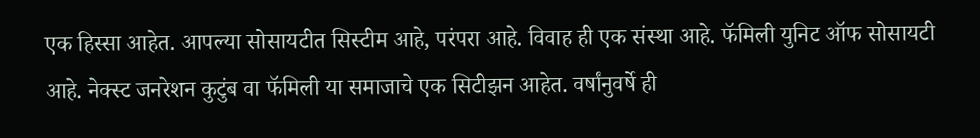एक हिस्सा आहेत. आपल्या सोसायटीत सिस्टीम आहे, परंपरा आहे. विवाह ही एक संस्था आहे. फॅमिली युनिट ऑफ सोसायटी आहे. नेक्स्ट जनरेशन कुटुंब वा फॅमिली या समाजाचे एक सिटीझन आहेत. वर्षांनुवर्षे ही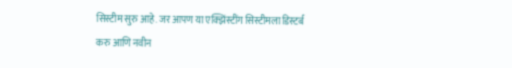सिस्टीम सुरु आहे. जर आपण या एक्झिंस्टींग सिस्टीमला डिस्टर्ब करु आणि नवीन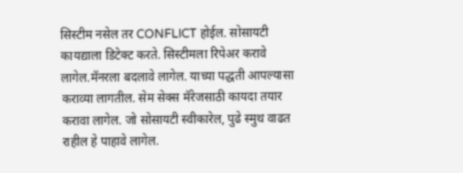सिस्टीम नसेल तर CONFLICT होईल. सोसायटी कायद्याला डिटेक्ट करते. सिस्टीमला रिपेअर करावे लागेल.मॅनरला बदलावे लागेल. याच्या पद्धती आपल्यासा कराव्या लागतील. सेम सेक्स मॅरेजसाठी कायदा तयार करावा लागेल. जो सोसायटी स्वीकारेल, पुढे स्मुथ वाढत राहील हे पाहावे लागेल.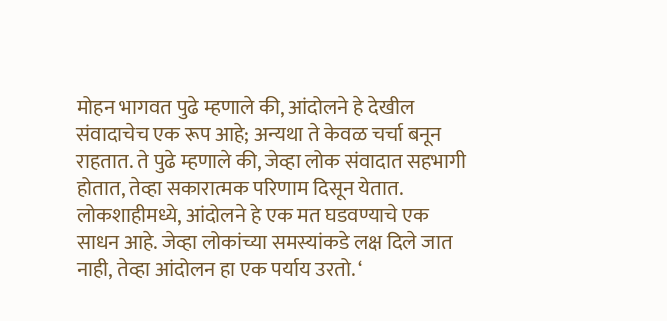मोहन भागवत पुढे म्हणाले की, आंदोलने हे देखील संवादाचेच एक रूप आहे; अन्यथा ते केवळ चर्चा बनून राहतात. ते पुढे म्हणाले की, जेव्हा लोक संवादात सहभागी होतात, तेव्हा सकारात्मक परिणाम दिसून येतात. लोकशाहीमध्ये, आंदोलने हे एक मत घडवण्याचे एक साधन आहे. जेव्हा लोकांच्या समस्यांकडे लक्ष दिले जात नाही, तेव्हा आंदोलन हा एक पर्याय उरतो. ‘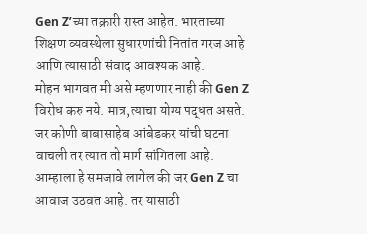Gen Z’च्या तक्रारी रास्त आहेत. भारताच्या शिक्षण व्यवस्थेला सुधारणांची नितांत गरज आहे आणि त्यासाठी संवाद आवश्यक आहे.
मोहन भागवत मी असे म्हणणार नाही की Gen Z विरोध करु नये. मात्र,त्याचा योग्य पद्धत असते. जर कोणी बाबासाहेब आंबेडकर यांची घटना वाचली तर त्यात तो मार्ग सांगितला आहे. आम्हाला हे समजावे लागेल की जर Gen Z चा आवाज उठवत आहे. तर यासाठी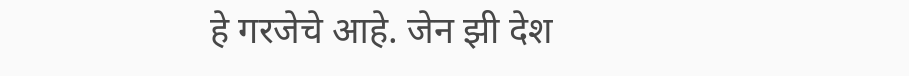हे गरजेचे आहे. जेन झी देश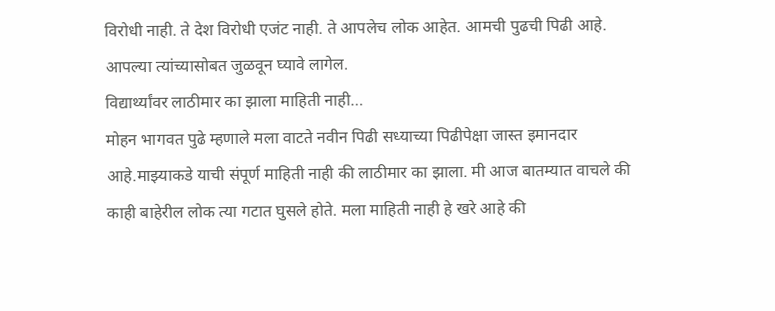विरोधी नाही. ते देश विरोधी एजंट नाही. ते आपलेच लोक आहेत. आमची पुढची पिढी आहे. आपल्या त्यांच्यासोबत जुळवून घ्यावे लागेल.
विद्यार्थ्यांवर लाठीमार का झाला माहिती नाही…
मोहन भागवत पुढे म्हणाले मला वाटते नवीन पिढी सध्याच्या पिढीपेक्षा जास्त इमानदार आहे.माझ्याकडे याची संपूर्ण माहिती नाही की लाठीमार का झाला. मी आज बातम्यात वाचले की काही बाहेरील लोक त्या गटात घुसले होते. मला माहिती नाही हे खरे आहे की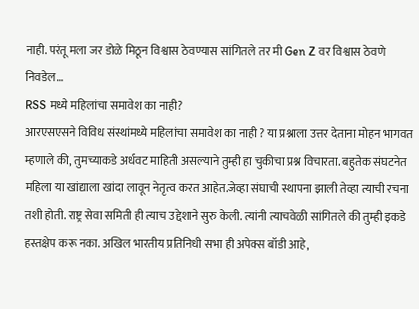नाही. परंतू मला जर डोळे मिठून विश्वास ठेवण्यास सांगितले तर मी Gen Z वर विश्वास ठेवणे निवडेल…
RSS मध्ये महिलांचा समावेश का नाही?
आरएसएसने विविध संस्थांमध्ये महिलांचा समावेश का नाही ? या प्रश्नाला उत्तर देताना मोहन भागवत म्हणाले की, तुमच्याकडे अर्धवट माहिती असल्याने तुम्ही हा चुकीचा प्रश्न विचारता. बहुतेक संघटनेत महिला या खांद्याला खांदा लावून नेतृत्व करत आहेत.जेव्हा संघाची स्थापना झाली तेव्हा त्याची रचना तशी होती. राष्ट्र सेवा समिती ही त्याच उद्देशाने सुरु केली. त्यांनी त्याचवेळी सांगितले की तुम्ही इकडे हस्तक्षेप करू नका. अखिल भारतीय प्रतिनिधी सभा ही अपेक्स बॉडी आहे,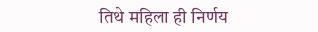तिथे महिला ही निर्णय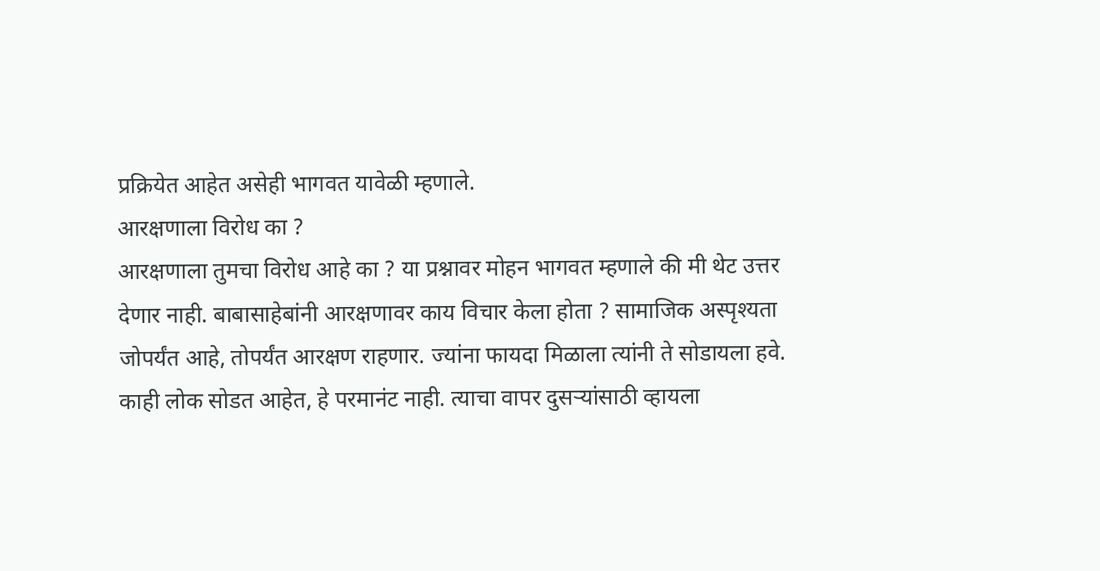प्रक्रियेत आहेत असेही भागवत यावेळी म्हणाले.
आरक्षणाला विरोध का ?
आरक्षणाला तुमचा विरोध आहे का ? या प्रश्नावर मोहन भागवत म्हणाले की मी थेट उत्तर देणार नाही. बाबासाहेबांनी आरक्षणावर काय विचार केला होता ? सामाजिक अस्पृश्यता जोपर्यंत आहे, तोपर्यंत आरक्षण राहणार. ज्यांना फायदा मिळाला त्यांनी ते सोडायला हवे. काही लोक सोडत आहेत, हे परमानंट नाही. त्याचा वापर दुसऱ्यांसाठी व्हायला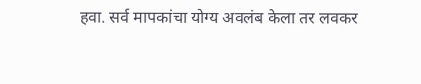हवा. सर्व मापकांचा योग्य अवलंब केला तर लवकर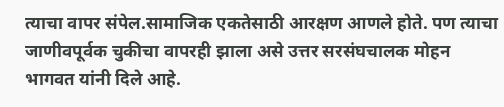त्याचा वापर संपेल.सामाजिक एकतेसाठी आरक्षण आणले होते. पण त्याचा जाणीवपूर्वक चुकीचा वापरही झाला असे उत्तर सरसंघचालक मोहन भागवत यांनी दिले आहे.